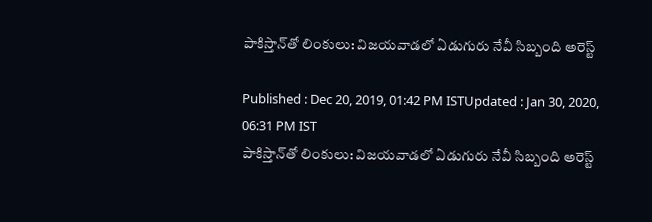పాకిస్తాన్‌తో లింకులు: విజయవాడలో ఏడుగురు నేవీ సిబ్బంది అరెస్ట్

Published : Dec 20, 2019, 01:42 PM ISTUpdated : Jan 30, 2020, 06:31 PM IST
పాకిస్తాన్‌తో లింకులు: విజయవాడలో ఏడుగురు నేవీ సిబ్బంది అరెస్ట్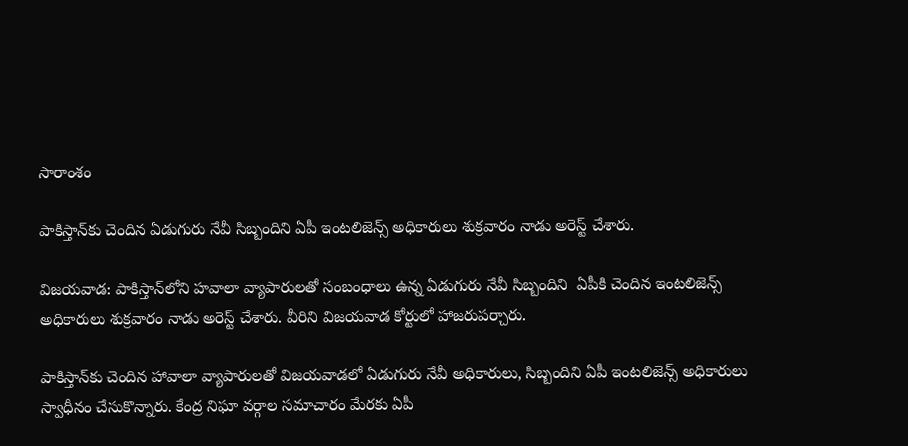సారాంశం

పాకిస్తాన్‌కు చెందిన ఏడుగురు నేవీ సిబ్బందిని ఏపీ ఇంటలిజెన్స్ అధికారులు శుక్రవారం నాడు అరెస్ట్ చేశారు.

విజయవాడ: పాకిస్తాన్‌లోని హవాలా వ్యాపారులతో సంబంధాలు ఉన్న ఏడుగురు నేవీ సిబ్బందిని  ఏపీకి చెందిన ఇంటలిజెన్స్ అధికారులు శుక్రవారం నాడు అరెస్ట్ చేశారు. వీరిని విజయవాడ కోర్టులో హాజరుపర్చారు.

పాకిస్తాన్‌కు చెందిన హావాలా వ్యాపారులతో విజయవాడలో ఏడుగురు నేవీ అధికారులు, సిబ్బందిని ఏపీ ఇంటలిజెన్స్ అధికారులు స్వాధీనం చేసుకొన్నారు. కేంద్ర నిఘా వర్గాల సమాచారం మేరకు ఏపీ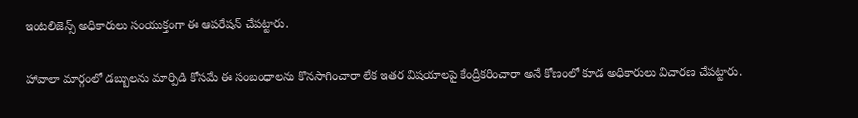ఇంటలిజెన్స్ అధికారులు సంయుక్తంగా ఈ ఆపరేషన్ చేపట్టారు.

హావాలా మార్గంలో డబ్బులను మార్పిడి కోసమే ఈ సంబంధాలను కొనసాగించారా లేక ఇతర విషయాలపై కేంద్రీకరించారా అనే కోణంలో కూడ అధికారులు విచారణ చేపట్టారు.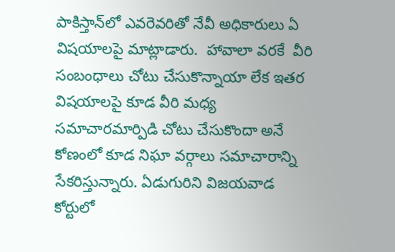పాకిస్తాన్‌లో ఎవరెవరితో నేవీ అధికారులు ఏ విషయాలపై మాట్లాడారు.  హావాలా వరకే  వీరి సంబంధాలు చోటు చేసుకొన్నాయా లేక ఇతర విషయాలపై కూడ వీరి మధ్య సమాచారమార్పిడి చోటు చేసుకొందా అనే కోణంలో కూడ నిఘా వర్గాలు సమాచారాన్ని సేకరిస్తున్నారు. ఏడుగురిని విజయవాడ కోర్టులో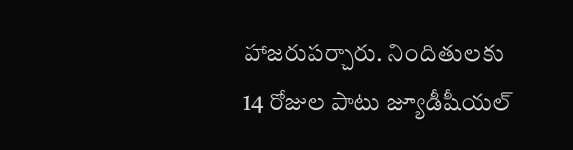హాజరుపర్చారు. నిందితులకు 14 రోజుల పాటు జ్యూడీషీయల్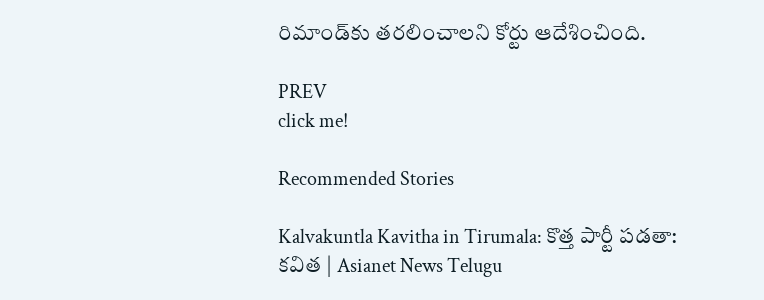రిమాండ్‌కు తరలించాలని కోర్టు ఆదేశించింది.

PREV
click me!

Recommended Stories

Kalvakuntla Kavitha in Tirumala: కొత్త పార్టీ పడతా: కవిత | Asianet News Telugu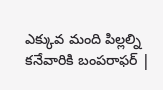ఎక్కువ మంది పిల్లల్ని కనేవారికి బంపరాఫర్ |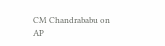CM Chandrababu on AP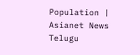Population | Asianet News Telugu